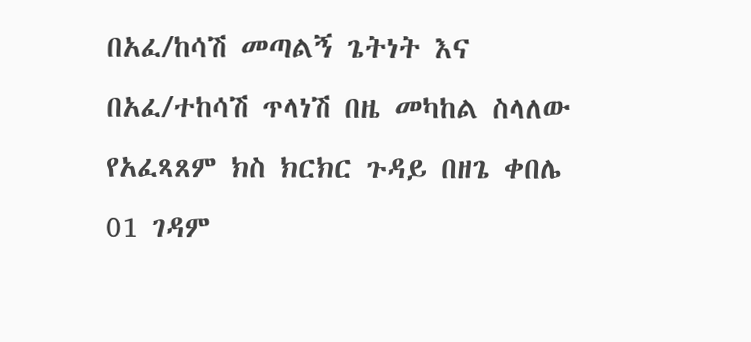በአፈ/ከሳሽ መጣልኝ ጌትነት እና በአፈ/ተከሳሽ ጥላነሽ በዜ መካከል ስላለው የአፈጻጸም ክስ ክርክር ጉዳይ በዘጌ ቀበሌ 01 ገዳም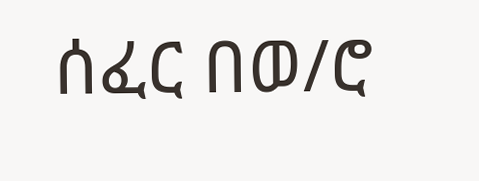ሰፈር በወ/ሮ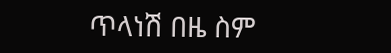ጥላነሽ በዜ ስም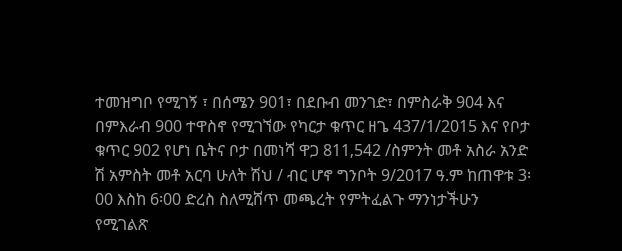ተመዝግቦ የሚገኝ ፣ በሰሜን 901፣ በደቡብ መንገድ፣ በምስራቅ 904 እና በምእራብ 900 ተዋስኖ የሚገኘው የካርታ ቁጥር ዘጌ 437/1/2015 እና የቦታ ቁጥር 902 የሆነ ቤትና ቦታ በመነሻ ዋጋ 811‚542 /ስምንት መቶ አስራ አንድ ሽ አምስት መቶ አርባ ሁለት ሽህ / ብር ሆኖ ግንቦት 9/2017 ዓ.ም ከጠዋቱ 3፡00 እስከ 6፡00 ድረስ ስለሚሸጥ መጫረት የምትፈልጉ ማንነታችሁን የሚገልጽ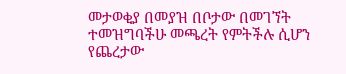መታወቂያ በመያዝ በቦታው በመገኘት ተመዝግባችሁ መጫረት የምትችሉ ሲሆን የጨረታው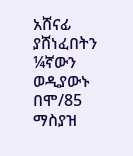አሸናፊ ያሸነፈበትን ¼ኛውን ወዲያውኑ በሞ/85 ማስያዝ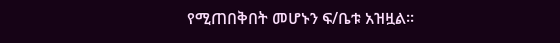የሚጠበቅበት መሆኑን ፍ/ቤቱ አዝዟል፡፡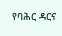የባሕር ዳርና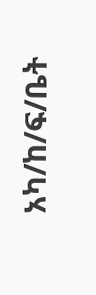አካ/ከ/ፍ/ቤት